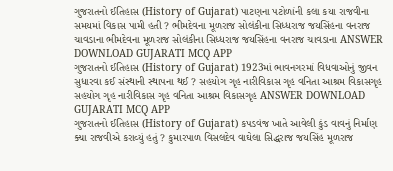ગુજરાતનો ઈતિહાસ (History of Gujarat) પાટણના પટોળાંની કલા કયા રાજવીના સમયમાં વિકાસ પામી હતી ? ભીમદેવના મૂળરાજ સોલંકીના સિધ્ધરાજ જયસિંહના વનરાજ ચાવડાના ભીમદેવના મૂળરાજ સોલંકીના સિધ્ધરાજ જયસિંહના વનરાજ ચાવડાના ANSWER DOWNLOAD GUJARATI MCQ APP
ગુજરાતનો ઈતિહાસ (History of Gujarat) 1923માં ભાવનગરમાં વિધવાઓનું જીવન સુધારવા કઈ સંસ્થાની સ્થાપના થઈ ? સહયોગ ગૃહ નારીવિકાસ ગૃહ વનિતા આશ્રમ વિકાસગૃહ સહયોગ ગૃહ નારીવિકાસ ગૃહ વનિતા આશ્રમ વિકાસગૃહ ANSWER DOWNLOAD GUJARATI MCQ APP
ગુજરાતનો ઈતિહાસ (History of Gujarat) કપડવંજ ખાતે આવેલી કુંડ વાવનું નિર્માણ ક્યા રાજવીએ કરાવ્યું હતું ? કુમારપાળ વિસલદેવ વાઘેલા સિદ્ધરાજ જયસિંહ મૂળરાજ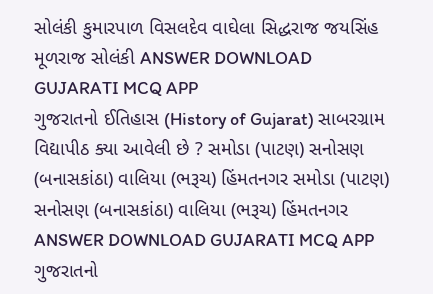સોલંકી કુમારપાળ વિસલદેવ વાઘેલા સિદ્ધરાજ જયસિંહ મૂળરાજ સોલંકી ANSWER DOWNLOAD GUJARATI MCQ APP
ગુજરાતનો ઈતિહાસ (History of Gujarat) સાબરગ્રામ વિદ્યાપીઠ ક્યા આવેલી છે ? સમોડા (પાટણ) સનોસણ (બનાસકાંઠા) વાલિયા (ભરૂચ) હિંમતનગર સમોડા (પાટણ) સનોસણ (બનાસકાંઠા) વાલિયા (ભરૂચ) હિંમતનગર ANSWER DOWNLOAD GUJARATI MCQ APP
ગુજરાતનો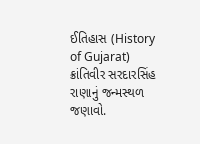ઈતિહાસ (History of Gujarat) ક્રાંતિવીર સરદારસિંહ રાણાનું જન્મસ્થળ જણાવો.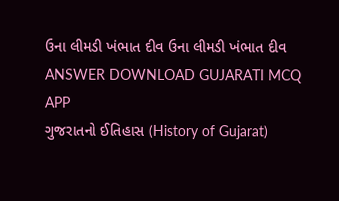ઉના લીમડી ખંભાત દીવ ઉના લીમડી ખંભાત દીવ ANSWER DOWNLOAD GUJARATI MCQ APP
ગુજરાતનો ઈતિહાસ (History of Gujarat)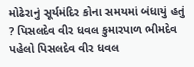મોઢેરાનું સૂર્યમંદિર કોના સમયમાં બંધાયું હતું ? પિસલદેવ વીર ધવલ કુમારપાળ ભીમદેવ પહેલો પિસલદેવ વીર ધવલ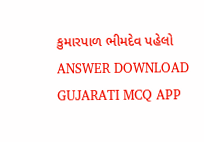કુમારપાળ ભીમદેવ પહેલો ANSWER DOWNLOAD GUJARATI MCQ APP